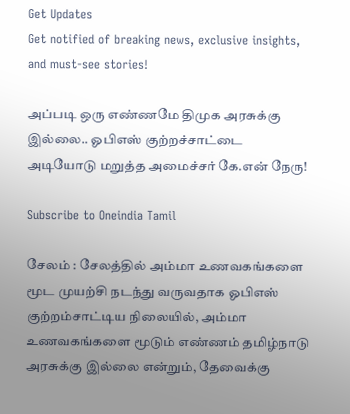Get Updates
Get notified of breaking news, exclusive insights, and must-see stories!

அப்படி ஒரு எண்ணமே திமுக அரசுக்கு இல்லை.. ஓபிஎஸ் குற்றச்சாட்டை அடியோடு மறுத்த அமைச்சர் கே.என் நேரு!

Subscribe to Oneindia Tamil

சேலம் : சேலத்தில் அம்மா உணவகங்களை மூட முயற்சி நடந்து வருவதாக ஓபிஎஸ் குற்றம்சாட்டிய நிலையில், அம்மா உணவகங்களை மூடும் எண்ணம் தமிழ்நாடு அரசுக்கு இல்லை என்றும், தேவைக்கு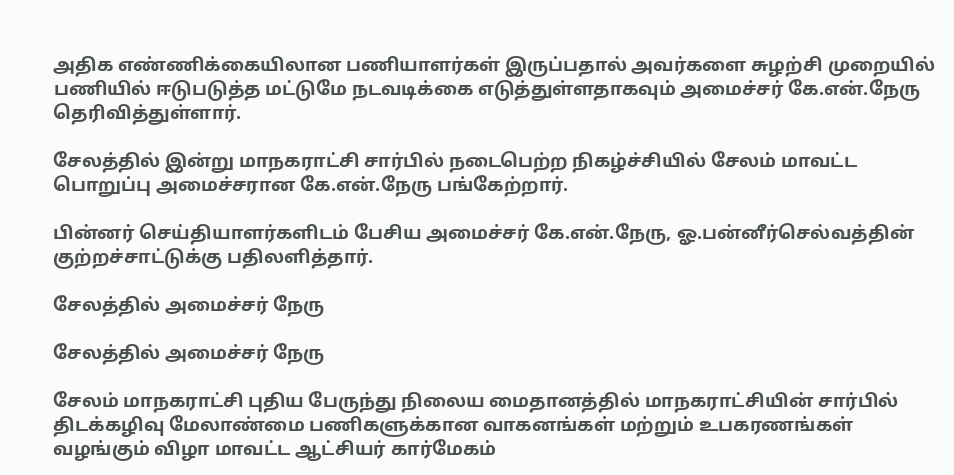அதிக எண்ணிக்கையிலான பணியாளர்கள் இருப்பதால் அவர்களை சுழற்சி முறையில் பணியில் ஈடுபடுத்த மட்டுமே நடவடிக்கை எடுத்துள்ளதாகவும் அமைச்சர் கே.என்.நேரு தெரிவித்துள்ளார்.

சேலத்தில் இன்று மாநகராட்சி சார்பில் நடைபெற்ற நிகழ்ச்சியில் சேலம் மாவட்ட பொறுப்பு அமைச்சரான கே.என்.நேரு பங்கேற்றார்.

பின்னர் செய்தியாளர்களிடம் பேசிய அமைச்சர் கே.என்.நேரு, ஓ.பன்னீர்செல்வத்தின் குற்றச்சாட்டுக்கு பதிலளித்தார்.

சேலத்தில் அமைச்சர் நேரு

சேலத்தில் அமைச்சர் நேரு

சேலம் மாநகராட்சி புதிய பேருந்து நிலைய மைதானத்தில் மாநகராட்சியின் சார்பில் திடக்கழிவு மேலாண்மை பணிகளுக்கான வாகனங்கள் மற்றும் உபகரணங்கள் வழங்கும் விழா மாவட்ட ஆட்சியர் கார்மேகம்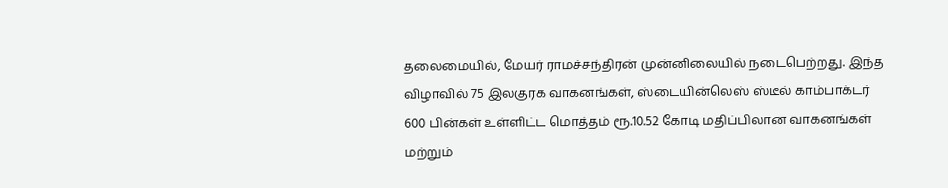தலைமையில், மேயர் ராமச்சந்திரன் முன்னிலையில் நடைபெற்றது. இந்த விழாவில் 75 இலகுரக வாகனங்கள், ஸ்டையின்லெஸ் ஸ்டீல் காம்பாக்டர் 600 பின்கள் உள்ளிட்ட மொத்தம் ரூ.10.52 கோடி மதிப்பிலான வாகனங்கள் மற்றும்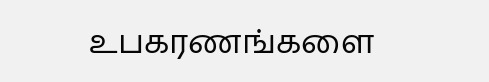உபகரணங்களை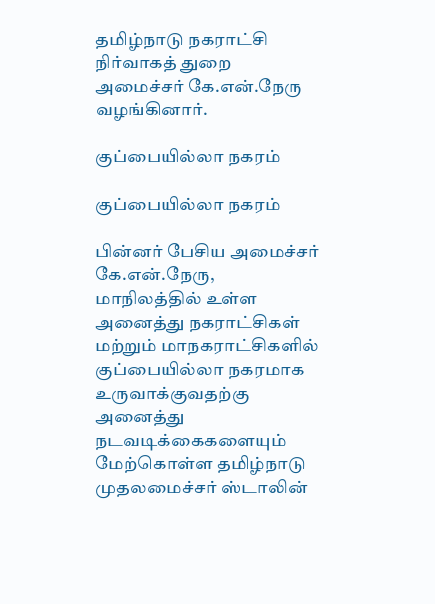தமிழ்நாடு நகராட்சி நிர்வாகத் துறை அமைச்சர் கே.என்.நேரு வழங்கினார்.

குப்பையில்லா நகரம்

குப்பையில்லா நகரம்

பின்னர் பேசிய அமைச்சர் கே.என்.நேரு, மாநிலத்தில் உள்ள அனைத்து நகராட்சிகள் மற்றும் மாநகராட்சிகளில் குப்பையில்லா நகரமாக உருவாக்குவதற்கு அனைத்து நடவடிக்கைகளையும் மேற்கொள்ள தமிழ்நாடு முதலமைச்சர் ஸ்டாலின்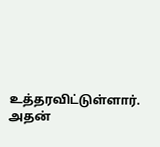உத்தரவிட்டுள்ளார். அதன்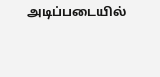அடிப்படையில்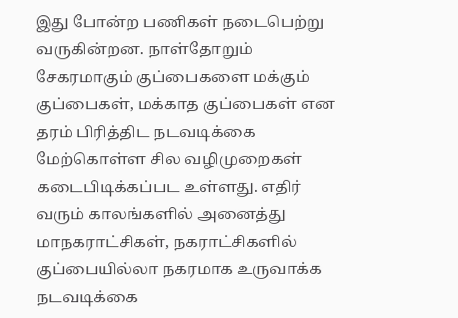இது போன்ற பணிகள் நடைபெற்று வருகின்றன. நாள்தோறும் சேகரமாகும் குப்பைகளை மக்கும் குப்பைகள், மக்காத குப்பைகள் என தரம் பிரித்திட நடவடிக்கை மேற்கொள்ள சில வழிமுறைகள் கடைபிடிக்கப்பட உள்ளது. எதிர் வரும் காலங்களில் அனைத்து மாநகராட்சிகள், நகராட்சிகளில் குப்பையில்லா நகரமாக உருவாக்க நடவடிக்கை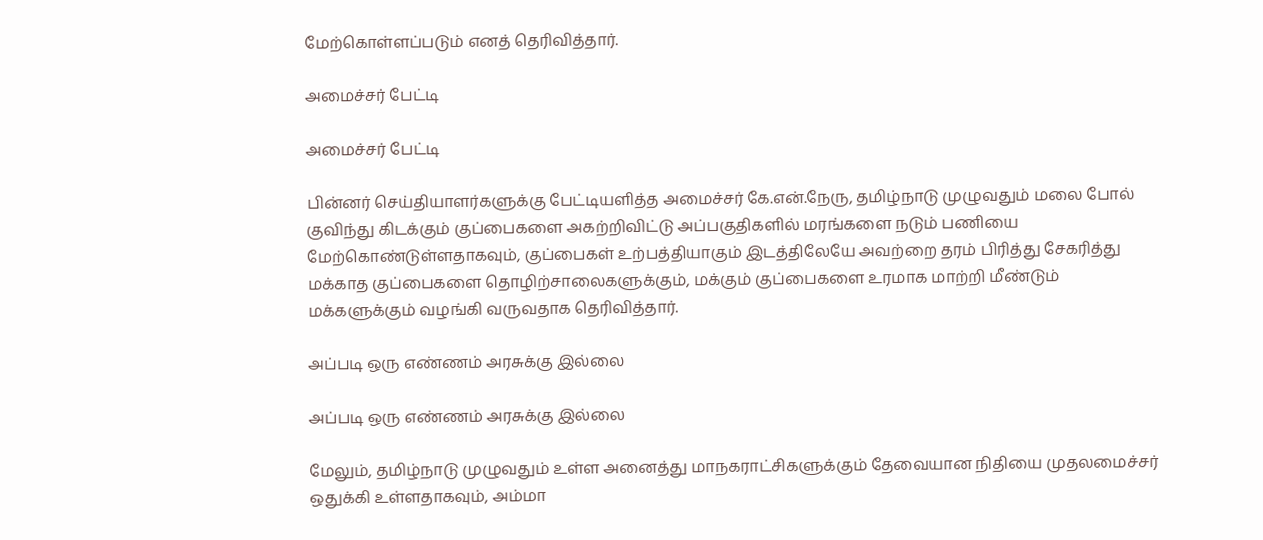மேற்கொள்ளப்படும் எனத் தெரிவித்தார்.

அமைச்சர் பேட்டி

அமைச்சர் பேட்டி

பின்னர் செய்தியாளர்களுக்கு பேட்டியளித்த அமைச்சர் கே.என்.நேரு, தமிழ்நாடு முழுவதும் மலை போல் குவிந்து கிடக்கும் குப்பைகளை அகற்றிவிட்டு அப்பகுதிகளில் மரங்களை நடும் பணியை மேற்கொண்டுள்ளதாகவும், குப்பைகள் உற்பத்தியாகும் இடத்திலேயே அவற்றை தரம் பிரித்து சேகரித்து மக்காத குப்பைகளை தொழிற்சாலைகளுக்கும், மக்கும் குப்பைகளை உரமாக மாற்றி மீண்டும் மக்களுக்கும் வழங்கி வருவதாக தெரிவித்தார்.

அப்படி ஒரு எண்ணம் அரசுக்கு இல்லை

அப்படி ஒரு எண்ணம் அரசுக்கு இல்லை

மேலும், தமிழ்நாடு முழுவதும் உள்ள அனைத்து மாநகராட்சிகளுக்கும் தேவையான நிதியை முதலமைச்சர் ஒதுக்கி உள்ளதாகவும், அம்மா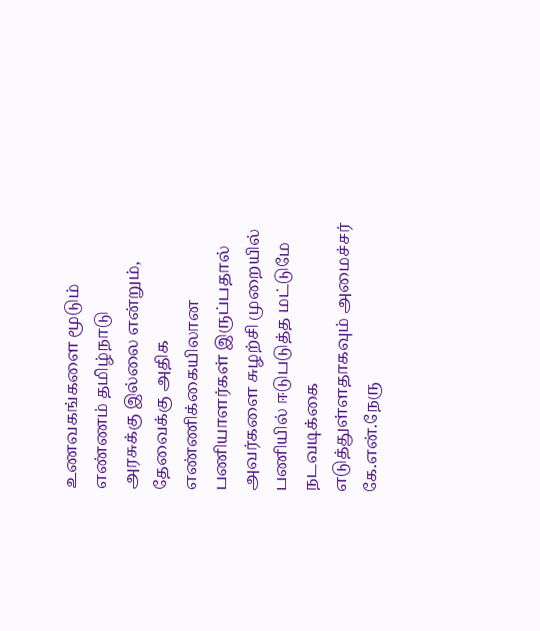உணவகங்களை மூடும் எண்ணம் தமிழ்நாடு
அரசுக்கு இல்லை என்றும், தேவைக்கு அதிக எண்ணிக்கையிலான பணியாளர்கள் இருப்பதால் அவர்களை சுழற்சி முறையில் பணியில் ஈடுபடுத்த மட்டுமே நடவடிக்கை எடுத்துள்ளதாகவும் அமைச்சர் கே.என்.நேரு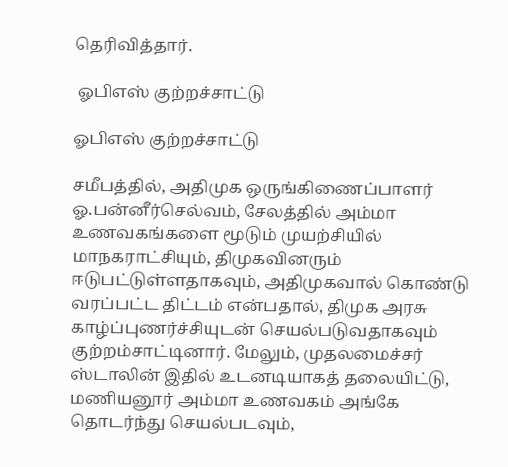தெரிவித்தார்.

 ஓபிஎஸ் குற்றச்சாட்டு

ஓபிஎஸ் குற்றச்சாட்டு

சமீபத்தில், அதிமுக ஒருங்கிணைப்பாளர் ஓ.பன்னீர்செல்வம், சேலத்தில் அம்மா உணவகங்களை மூடும் முயற்சியில் மாநகராட்சியும், திமுகவினரும் ஈடுபட்டுள்ளதாகவும், அதிமுகவால் கொண்டு வரப்பட்ட திட்டம் என்பதால், திமுக அரசு காழ்ப்புணர்ச்சியுடன் செயல்படுவதாகவும் குற்றம்சாட்டினார். மேலும், முதலமைச்சர் ஸ்டாலின் இதில் உடனடியாகத் தலையிட்டு, மணியனூர் அம்மா உணவகம் அங்கே தொடர்ந்து செயல்படவும்,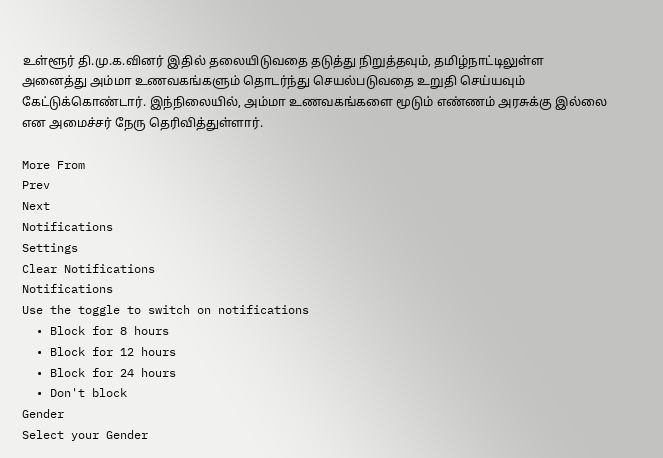உள்ளூர் தி.மு.க.வினர் இதில் தலையிடுவதை தடுத்து நிறுத்தவும், தமிழ்நாட்டிலுள்ள அனைத்து அம்மா உணவகங்களும் தொடர்ந்து செயல்படுவதை உறுதி செய்யவும் கேட்டுக்கொண்டார். இந்நிலையில், அம்மா உணவகங்களை மூடும் எண்ணம் அரசுக்கு இல்லை என அமைச்சர் நேரு தெரிவித்துள்ளார்.

More From
Prev
Next
Notifications
Settings
Clear Notifications
Notifications
Use the toggle to switch on notifications
  • Block for 8 hours
  • Block for 12 hours
  • Block for 24 hours
  • Don't block
Gender
Select your Gender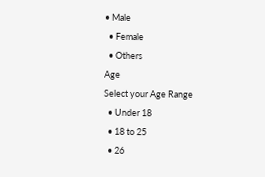• Male
  • Female
  • Others
Age
Select your Age Range
  • Under 18
  • 18 to 25
  • 26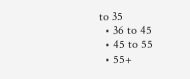to 35
  • 36 to 45
  • 45 to 55
  • 55+